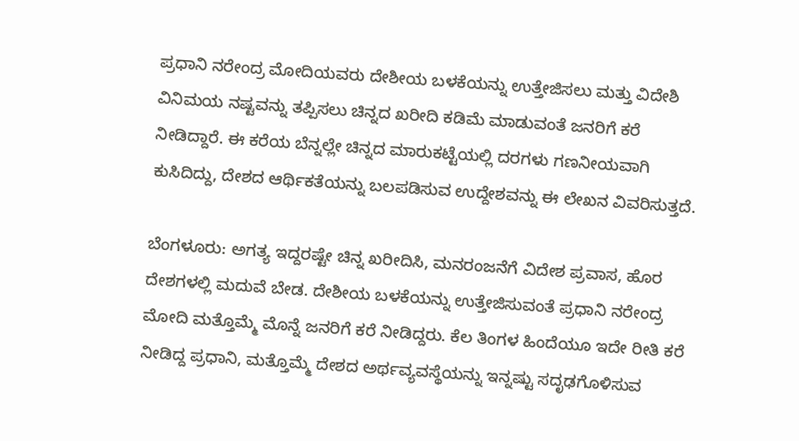ಪ್ರಧಾನಿ ನರೇಂದ್ರ ಮೋದಿಯವರು ದೇಶೀಯ ಬಳಕೆಯನ್ನು ಉತ್ತೇಜಿಸಲು ಮತ್ತು ವಿದೇಶಿ ವಿನಿಮಯ ನಷ್ಟವನ್ನು ತಪ್ಪಿಸಲು ಚಿನ್ನದ ಖರೀದಿ ಕಡಿಮೆ ಮಾಡುವಂತೆ ಜನರಿಗೆ ಕರೆ ನೀಡಿದ್ದಾರೆ. ಈ ಕರೆಯ ಬೆನ್ನಲ್ಲೇ ಚಿನ್ನದ ಮಾರುಕಟ್ಟೆಯಲ್ಲಿ ದರಗಳು ಗಣನೀಯವಾಗಿ ಕುಸಿದಿದ್ದು, ದೇಶದ ಆರ್ಥಿಕತೆಯನ್ನು ಬಲಪಡಿಸುವ ಉದ್ದೇಶವನ್ನು ಈ ಲೇಖನ ವಿವರಿಸುತ್ತದೆ.

ಬೆಂಗಳೂರು: ಅಗತ್ಯ ಇದ್ದರಷ್ಟೇ ಚಿನ್ನ ಖರೀದಿಸಿ, ಮನರಂಜನೆಗೆ ವಿದೇಶ ಪ್ರವಾಸ, ಹೊರ ದೇಶಗಳಲ್ಲಿ ಮದುವೆ ಬೇಡ. ದೇಶೀಯ ಬಳಕೆಯನ್ನು ಉತ್ತೇಜಿಸುವಂತೆ ಪ್ರಧಾನಿ ನರೇಂದ್ರ ಮೋದಿ ಮತ್ತೊಮ್ಮೆ ಮೊನ್ನೆ ಜನರಿಗೆ ಕರೆ ನೀಡಿದ್ದರು. ಕೆಲ ತಿಂಗಳ ಹಿಂದೆಯೂ ಇದೇ ರೀತಿ ಕರೆ ನೀಡಿದ್ದ ಪ್ರಧಾನಿ, ಮತ್ತೊಮ್ಮೆ ದೇಶದ ಅರ್ಥವ್ಯವಸ್ಥೆಯನ್ನು ಇನ್ನಷ್ಟು ಸದೃಢಗೊಳಿಸುವ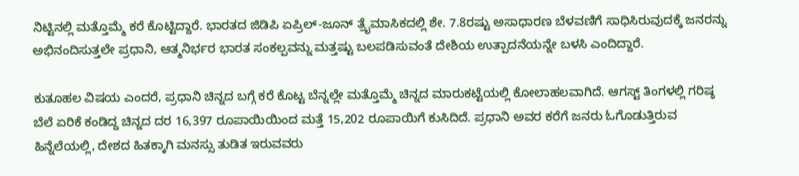ನಿಟ್ಟಿನಲ್ಲಿ ಮತ್ತೊಮ್ಮೆ ಕರೆ ಕೊಟ್ಟಿದ್ದಾರೆ. ಭಾರತದ ಜಿಡಿಪಿ ಏಪ್ರಿಲ್-ಜೂನ್ ತ್ರೈಮಾಸಿಕದಲ್ಲಿ ಶೇ. 7.8ರಷ್ಟು ಅಸಾಧಾರಣ ಬೆಳವಣಿಗೆ ಸಾಧಿಸಿರುವುದಕ್ಕೆ ಜನರನ್ನು ಅಭಿನಂದಿಸುತ್ತಲೇ ಪ್ರಧಾನಿ, ಆತ್ಮನಿರ್ಭರ ಭಾರತ ಸಂಕಲ್ಪವನ್ನು ಮತ್ತಷ್ಟು ಬಲಪಡಿಸುವಂತೆ ದೇಶಿಯ ಉತ್ಪಾದನೆಯನ್ನೇ ಬಳಸಿ ಎಂದಿದ್ದಾರೆ.

ಕುತೂಹಲ ವಿಷಯ ಎಂದರೆ, ಪ್ರಧಾನಿ ಚಿನ್ನದ ಬಗ್ಗೆ ಕರೆ ಕೊಟ್ಟ ಬೆನ್ನಲ್ಲೇ ಮತ್ತೊಮ್ಮೆ ಚಿನ್ನದ ಮಾರುಕಟ್ಟೆಯಲ್ಲಿ ಕೋಲಾಹಲವಾಗಿದೆ. ಆಗಸ್ಟ್ ತಿಂಗಳಲ್ಲಿ ಗರಿಷ್ಠ ಬೆಲೆ ಏರಿಕೆ ಕಂಡಿದ್ದ ಚಿನ್ನದ ದರ 16,397 ರೂಪಾಯಿಯಿಂದ ಮತ್ತೆ 15,202 ರೂಪಾಯಿಗೆ ಕುಸಿದಿದೆ. ಪ್ರಧಾನಿ ಅವರ ಕರೆಗೆ ಜನರು ಓಗೊಡುತ್ತಿರುವ ಹಿನ್ನೆಲೆಯಲ್ಲಿ, ದೇಶದ ಹಿತಕ್ಕಾಗಿ ಮನಸ್ಸು ತುಡಿತ ಇರುವವರು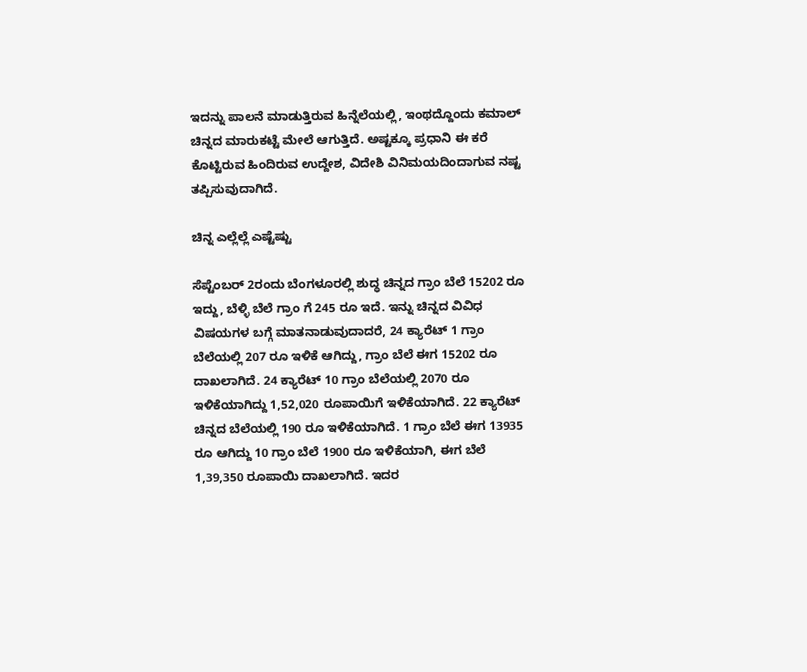ಇದನ್ನು ಪಾಲನೆ ಮಾಡುತ್ತಿರುವ ಹಿನ್ನೆಲೆಯಲ್ಲಿ, ಇಂಥದ್ದೊಂದು ಕಮಾಲ್ ಚಿನ್ನದ ಮಾರುಕಟ್ಟೆ ಮೇಲೆ ಆಗುತ್ತಿದೆ. ಅಷ್ಟಕ್ಕೂ ಪ್ರಧಾನಿ ಈ ಕರೆ ಕೊಟ್ಟಿರುವ ಹಿಂದಿರುವ ಉದ್ದೇಶ, ವಿದೇಶಿ ವಿನಿಮಯದಿಂದಾಗುವ ನಷ್ಟ ತಪ್ಪಿಸುವುದಾಗಿದೆ.

ಚಿನ್ನ ಎಲ್ಲೆಲ್ಲೆ ಎಷ್ಟೆಷ್ಟು

ಸೆಪ್ಟೆಂಬರ್ 2ರಂದು ಬೆಂಗಳೂರಲ್ಲಿ ಶುದ್ಧ ಚಿನ್ನದ ಗ್ರಾಂ ಬೆಲೆ 15202 ರೂ ಇದ್ದು, ಬೆಳ್ಳಿ ಬೆಲೆ ಗ್ರಾಂ ಗೆ 245 ರೂ ಇದೆ. ಇನ್ನು ಚಿನ್ನದ ವಿವಿಧ ವಿಷಯಗಳ ಬಗ್ಗೆ ಮಾತನಾಡುವುದಾದರೆ, 24 ಕ್ಯಾರೆಟ್ 1 ಗ್ರಾಂ ಬೆಲೆಯಲ್ಲಿ 207 ರೂ ಇಳಿಕೆ ಆಗಿದ್ದು, ಗ್ರಾಂ ಬೆಲೆ ಈಗ 15202 ರೂ ದಾಖಲಾಗಿದೆ. 24 ಕ್ಯಾರೆಟ್ 10 ಗ್ರಾಂ ಬೆಲೆಯಲ್ಲಿ 2070 ರೂ ಇಳಿಕೆಯಾಗಿದ್ದು 1,52,020 ರೂಪಾಯಿಗೆ ಇಳಿಕೆಯಾಗಿದೆ. 22 ಕ್ಯಾರೆಟ್ ಚಿನ್ನದ ಬೆಲೆಯಲ್ಲಿ 190 ರೂ ಇಳಿಕೆಯಾಗಿದೆ. 1 ಗ್ರಾಂ ಬೆಲೆ ಈಗ 13935 ರೂ ಆಗಿದ್ದು 10 ಗ್ರಾಂ ಬೆಲೆ 1900 ರೂ ಇಳಿಕೆಯಾಗಿ, ಈಗ ಬೆಲೆ 1,39,350 ರೂಪಾಯಿ ದಾಖಲಾಗಿದೆ. ಇದರ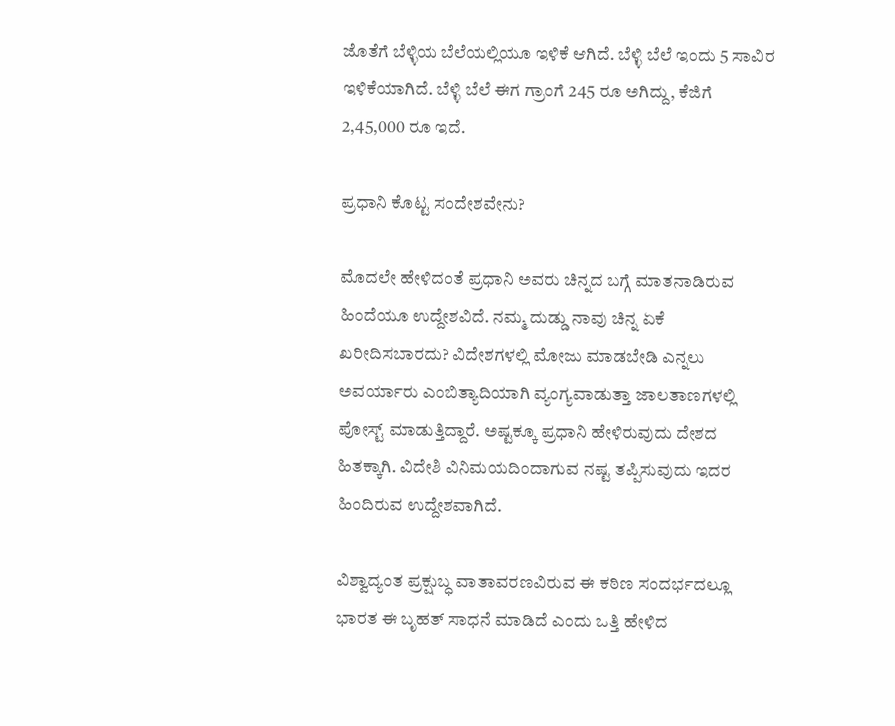ಜೊತೆಗೆ ಬೆಳ್ಳಿಯ ಬೆಲೆಯಲ್ಲಿಯೂ ಇಳಿಕೆ ಆಗಿದೆ. ಬೆಳ್ಳಿ ಬೆಲೆ ಇಂದು 5 ಸಾವಿರ ಇಳಿಕೆಯಾಗಿದೆ. ಬೆಳ್ಳಿ ಬೆಲೆ ಈಗ ಗ್ರಾಂಗೆ 245 ರೂ ಅಗಿದ್ದು, ಕೆಜಿಗೆ 2,45,000 ರೂ ಇದೆ.

ಪ್ರಧಾನಿ ಕೊಟ್ಟ ಸಂದೇಶವೇನು?

ಮೊದಲೇ ಹೇಳಿದಂತೆ ಪ್ರಧಾನಿ ಅವರು ಚಿನ್ನದ ಬಗ್ಗೆ ಮಾತನಾಡಿರುವ ಹಿಂದೆಯೂ ಉದ್ದೇಶವಿದೆ. ನಮ್ಮ ದುಡ್ಡು ನಾವು ಚಿನ್ನ ಏಕೆ ಖರೀದಿಸಬಾರದು? ವಿದೇಶಗಳಲ್ಲಿ ಮೋಜು ಮಾಡಬೇಡಿ ಎನ್ನಲು ಅವರ್ಯಾರು ಎಂಬಿತ್ಯಾದಿಯಾಗಿ ವ್ಯಂಗ್ಯವಾಡುತ್ತಾ ಜಾಲತಾಣಗಳಲ್ಲಿ ಪೋಸ್ಟ್ ಮಾಡುತ್ತಿದ್ದಾರೆ. ಅಷ್ಟಕ್ಕೂ ಪ್ರಧಾನಿ ಹೇಳಿರುವುದು ದೇಶದ ಹಿತಕ್ಕಾಗಿ. ವಿದೇಶಿ ವಿನಿಮಯದಿಂದಾಗುವ ನಷ್ಟ ತಪ್ಪಿಸುವುದು ಇದರ ಹಿಂದಿರುವ ಉದ್ದೇಶವಾಗಿದೆ.

ವಿಶ್ವಾದ್ಯಂತ ಪ್ರಕ್ಷುಬ್ಧ ವಾತಾವರಣವಿರುವ ಈ ಕಠಿಣ ಸಂದರ್ಭದಲ್ಲೂ ಭಾರತ ಈ ಬೃಹತ್ ಸಾಧನೆ ಮಾಡಿದೆ ಎಂದು ಒತ್ತಿ ಹೇಳಿದ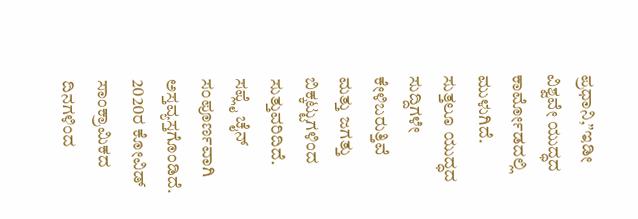ಪ್ರಧಾನಿ,”ಇಡೀ ವಿಶ್ವವೇ ಯುದ್ಧದ ಕಾರ್ಮೋಡದಲ್ಲಿ ಮುಳುಗಿದೆ. ಸುತ್ತಲೂ ಯುದ್ಧದ ಸುದ್ದಿಗಳೇ ಕೇಳಿಬರುತ್ತಿವೆ ಮತ್ತು ಜಗತ್ತು ಬಿಕ್ಕಟ್ಟುಗಳಿಂದ ಸುತ್ತುವರಿದಿದೆ. ಸಪ್ಲೈ ಚೈನ್ ಸಂಪೂರ್ಣವಾಗಿ ಅಸ್ತವ್ಯಸ್ತಗೊಂಡಿದೆ. 2020ರ ಕೋವಿಡ್ ಸಾಂಕ್ರಾಮಿಕದ ದಿನಗಳಿಂದ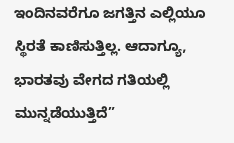ಇಂದಿನವರೆಗೂ ಜಗತ್ತಿನ ಎಲ್ಲಿಯೂ ಸ್ಥಿರತೆ ಕಾಣಿಸುತ್ತಿಲ್ಲ. ಆದಾಗ್ಯೂ, ಭಾರತವು ವೇಗದ ಗತಿಯಲ್ಲಿ ಮುನ್ನಡೆಯುತ್ತಿದೆ”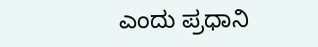ಎಂದು ಪ್ರಧಾನಿ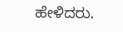ಹೇಳಿದರು.